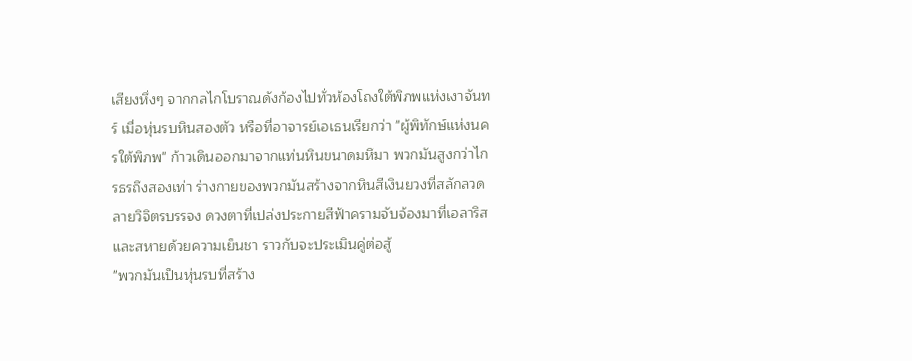เสียงหึ่งๆ จากกลไกโบราณดังก้องไปทั่วห้องโถงใต้พิภพแห่งเงาจันทร์ เมื่อหุ่นรบหินสองตัว หรือที่อาจารย์เอเธนเรียกว่า "ผู้พิทักษ์แห่งนครใต้พิภพ" ก้าวเดินออกมาจากแท่นหินขนาดมหึมา พวกมันสูงกว่าไกรธรถึงสองเท่า ร่างกายของพวกมันสร้างจากหินสีเงินยวงที่สลักลวดลายวิจิตรบรรจง ดวงตาที่เปล่งประกายสีฟ้าครามจับจ้องมาที่เอลาริสและสหายด้วยความเย็นชา ราวกับจะประเมินคู่ต่อสู้
"พวกมันเป็นหุ่นรบที่สร้าง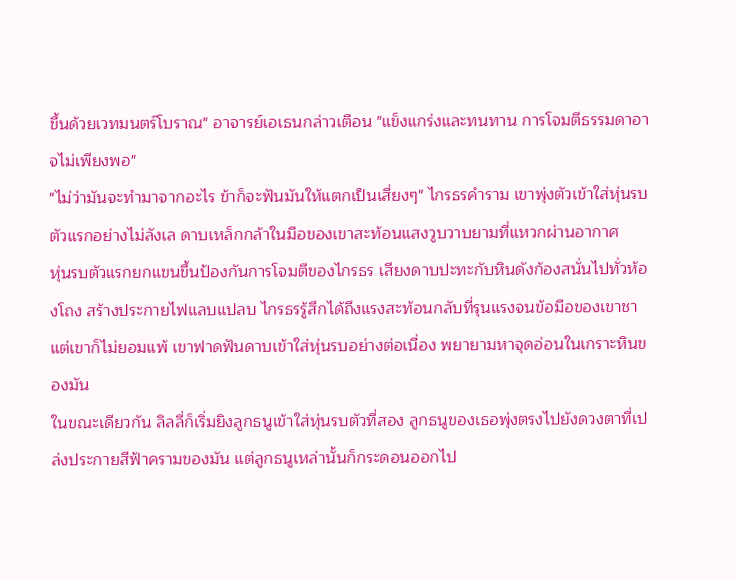ขึ้นด้วยเวทมนตร์โบราณ" อาจารย์เอเธนกล่าวเตือน "แข็งแกร่งและทนทาน การโจมตีธรรมดาอาจไม่เพียงพอ"
"ไม่ว่ามันจะทำมาจากอะไร ข้าก็จะฟันมันให้แตกเป็นเสี่ยงๆ" ไกรธรคำราม เขาพุ่งตัวเข้าใส่หุ่นรบตัวแรกอย่างไม่ลังเล ดาบเหล็กกล้าในมือของเขาสะท้อนแสงวูบวาบยามที่แหวกผ่านอากาศ
หุ่นรบตัวแรกยกแขนขึ้นป้องกันการโจมตีของไกรธร เสียงดาบปะทะกับหินดังก้องสนั่นไปทั่วห้องโถง สร้างประกายไฟแลบแปลบ ไกรธรรู้สึกได้ถึงแรงสะท้อนกลับที่รุนแรงจนข้อมือของเขาชา แต่เขาก็ไม่ยอมแพ้ เขาฟาดฟันดาบเข้าใส่หุ่นรบอย่างต่อเนื่อง พยายามหาจุดอ่อนในเกราะหินของมัน
ในขณะเดียวกัน ลิลลี่ก็เริ่มยิงลูกธนูเข้าใส่หุ่นรบตัวที่สอง ลูกธนูของเธอพุ่งตรงไปยังดวงตาที่เปล่งประกายสีฟ้าครามของมัน แต่ลูกธนูเหล่านั้นก็กระดอนออกไป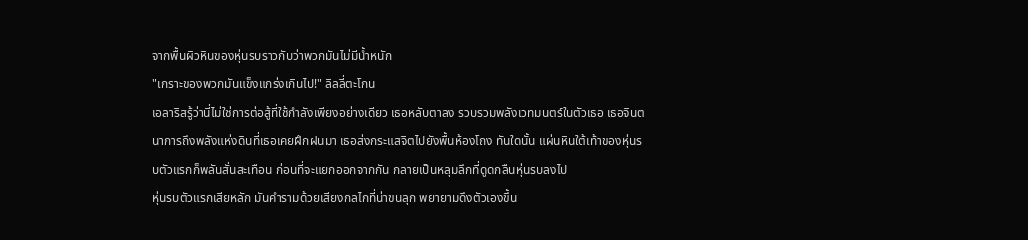จากพื้นผิวหินของหุ่นรบราวกับว่าพวกมันไม่มีน้ำหนัก
"เกราะของพวกมันแข็งแกร่งเกินไป!" ลิลลี่ตะโกน
เอลาริสรู้ว่านี่ไม่ใช่การต่อสู้ที่ใช้กำลังเพียงอย่างเดียว เธอหลับตาลง รวบรวมพลังเวทมนตร์ในตัวเธอ เธอจินตนาการถึงพลังแห่งดินที่เธอเคยฝึกฝนมา เธอส่งกระแสจิตไปยังพื้นห้องโถง ทันใดนั้น แผ่นหินใต้เท้าของหุ่นรบตัวแรกก็พลันสั่นสะเทือน ก่อนที่จะแยกออกจากกัน กลายเป็นหลุมลึกที่ดูดกลืนหุ่นรบลงไป
หุ่นรบตัวแรกเสียหลัก มันคำรามด้วยเสียงกลไกที่น่าขนลุก พยายามดึงตัวเองขึ้น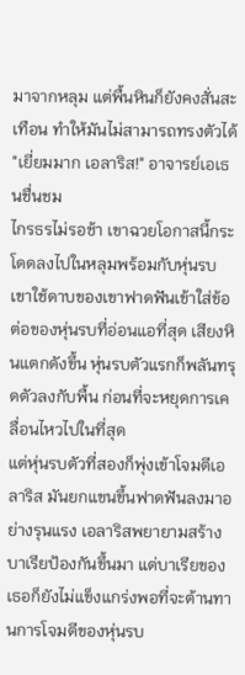มาจากหลุม แต่พื้นหินก็ยังคงสั่นสะเทือน ทำให้มันไม่สามารถทรงตัวได้
"เยี่ยมมาก เอลาริส!" อาจารย์เอเธนชื่นชม
ไกรธรไม่รอช้า เขาฉวยโอกาสนี้กระโดดลงไปในหลุมพร้อมกับหุ่นรบ เขาใช้ดาบของเขาฟาดฟันเข้าใส่ข้อต่อของหุ่นรบที่อ่อนแอที่สุด เสียงหินแตกดังขึ้น หุ่นรบตัวแรกก็พลันทรุดตัวลงกับพื้น ก่อนที่จะหยุดการเคลื่อนไหวไปในที่สุด
แต่หุ่นรบตัวที่สองก็พุ่งเข้าโจมตีเอลาริส มันยกแขนขึ้นฟาดฟันลงมาอย่างรุนแรง เอลาริสพยายามสร้างบาเรียป้องกันขึ้นมา แต่บาเรียของเธอก็ยังไม่แข็งแกร่งพอที่จะต้านทานการโจมตีของหุ่นรบ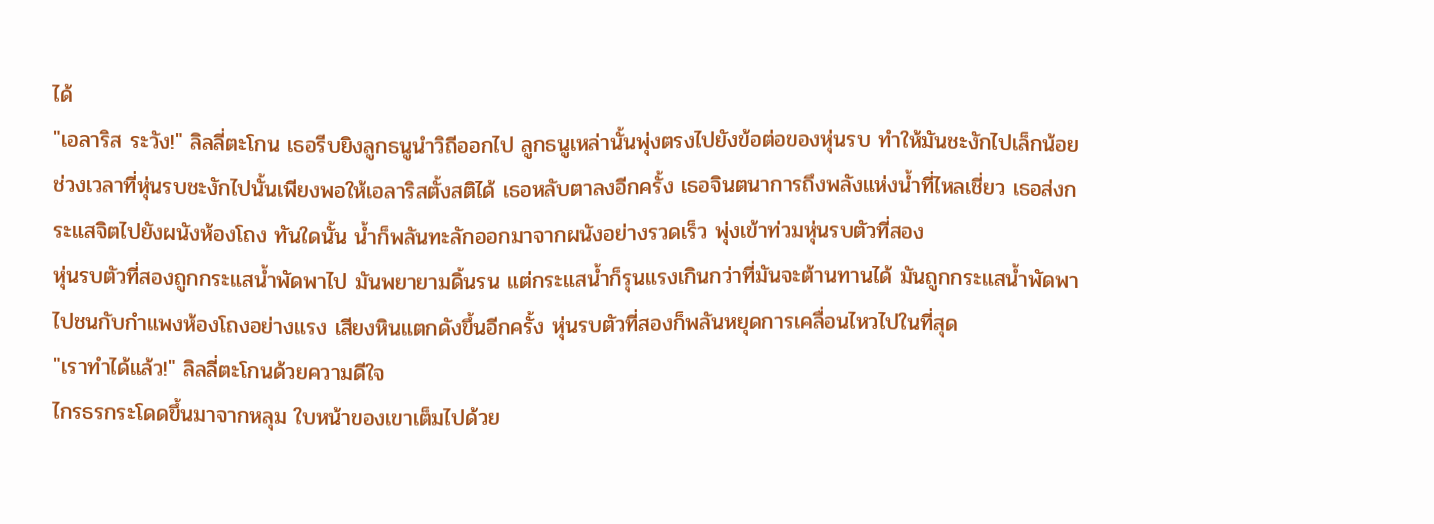ได้
"เอลาริส ระวัง!" ลิลลี่ตะโกน เธอรีบยิงลูกธนูนำวิถีออกไป ลูกธนูเหล่านั้นพุ่งตรงไปยังข้อต่อของหุ่นรบ ทำให้มันชะงักไปเล็กน้อย
ช่วงเวลาที่หุ่นรบชะงักไปนั้นเพียงพอให้เอลาริสตั้งสติได้ เธอหลับตาลงอีกครั้ง เธอจินตนาการถึงพลังแห่งน้ำที่ไหลเชี่ยว เธอส่งกระแสจิตไปยังผนังห้องโถง ทันใดนั้น น้ำก็พลันทะลักออกมาจากผนังอย่างรวดเร็ว พุ่งเข้าท่วมหุ่นรบตัวที่สอง
หุ่นรบตัวที่สองถูกกระแสน้ำพัดพาไป มันพยายามดิ้นรน แต่กระแสน้ำก็รุนแรงเกินกว่าที่มันจะต้านทานได้ มันถูกกระแสน้ำพัดพาไปชนกับกำแพงห้องโถงอย่างแรง เสียงหินแตกดังขึ้นอีกครั้ง หุ่นรบตัวที่สองก็พลันหยุดการเคลื่อนไหวไปในที่สุด
"เราทำได้แล้ว!" ลิลลี่ตะโกนด้วยความดีใจ
ไกรธรกระโดดขึ้นมาจากหลุม ใบหน้าของเขาเต็มไปด้วย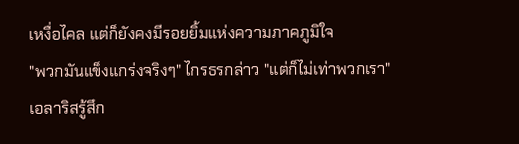เหงื่อไคล แต่ก็ยังคงมีรอยยิ้มแห่งความภาคภูมิใจ
"พวกมันแข็งแกร่งจริงๆ" ไกรธรกล่าว "แต่ก็ไม่เท่าพวกเรา"
เอลาริสรู้สึก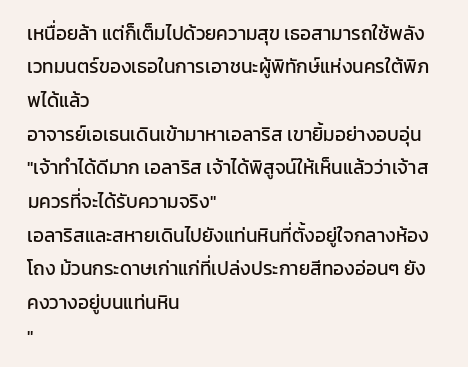เหนื่อยล้า แต่ก็เต็มไปด้วยความสุข เธอสามารถใช้พลังเวทมนตร์ของเธอในการเอาชนะผู้พิทักษ์แห่งนครใต้พิภพได้แล้ว
อาจารย์เอเธนเดินเข้ามาหาเอลาริส เขายิ้มอย่างอบอุ่น "เจ้าทำได้ดีมาก เอลาริส เจ้าได้พิสูจน์ให้เห็นแล้วว่าเจ้าสมควรที่จะได้รับความจริง"
เอลาริสและสหายเดินไปยังแท่นหินที่ตั้งอยู่ใจกลางห้องโถง ม้วนกระดาษเก่าแก่ที่เปล่งประกายสีทองอ่อนๆ ยังคงวางอยู่บนแท่นหิน
"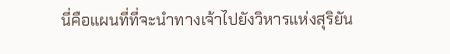นี่คือแผนที่ที่จะนำทางเจ้าไปยังวิหารแห่งสุริยัน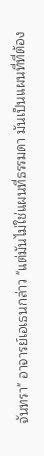จันทรา" อาจารย์เอเธนกล่าว "แต่มันไม่ใช่แผนที่ธรรมดา มันเป็นแผนที่ที่ต้อง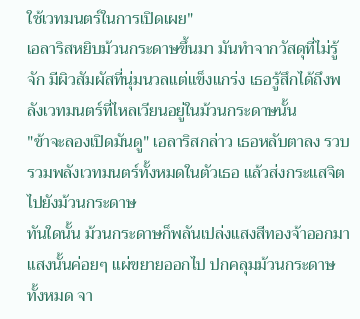ใช้เวทมนตร์ในการเปิดเผย"
เอลาริสหยิบม้วนกระดาษขึ้นมา มันทำจากวัสดุที่ไม่รู้จัก มีผิวสัมผัสที่นุ่มนวลแต่แข็งแกร่ง เธอรู้สึกได้ถึงพลังเวทมนตร์ที่ไหลเวียนอยู่ในม้วนกระดาษนั้น
"ข้าจะลองเปิดมันดู" เอลาริสกล่าว เธอหลับตาลง รวบรวมพลังเวทมนตร์ทั้งหมดในตัวเธอ แล้วส่งกระแสจิตไปยังม้วนกระดาษ
ทันใดนั้น ม้วนกระดาษก็พลันเปล่งแสงสีทองจ้าออกมา แสงนั้นค่อยๆ แผ่ขยายออกไป ปกคลุมม้วนกระดาษทั้งหมด จา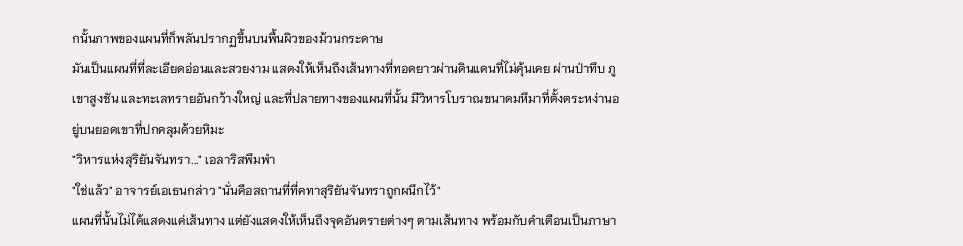กนั้นภาพของแผนที่ก็พลันปรากฏขึ้นบนพื้นผิวของม้วนกระดาษ
มันเป็นแผนที่ที่ละเอียดอ่อนและสวยงาม แสดงให้เห็นถึงเส้นทางที่ทอดยาวผ่านดินแดนที่ไม่คุ้นเคย ผ่านป่าทึบ ภูเขาสูงชัน และทะเลทรายอันกว้างใหญ่ และที่ปลายทางของแผนที่นั้น มีวิหารโบราณขนาดมหึมาที่ตั้งตระหง่านอยู่บนยอดเขาที่ปกคลุมด้วยหิมะ
"วิหารแห่งสุริยันจันทรา..." เอลาริสพึมพำ
"ใช่แล้ว" อาจารย์เอเธนกล่าว "นั่นคือสถานที่ที่คทาสุริยันจันทราถูกผนึกไว้"
แผนที่นั้นไม่ได้แสดงแค่เส้นทาง แต่ยังแสดงให้เห็นถึงจุดอันตรายต่างๆ ตามเส้นทาง พร้อมกับคำเตือนเป็นภาษา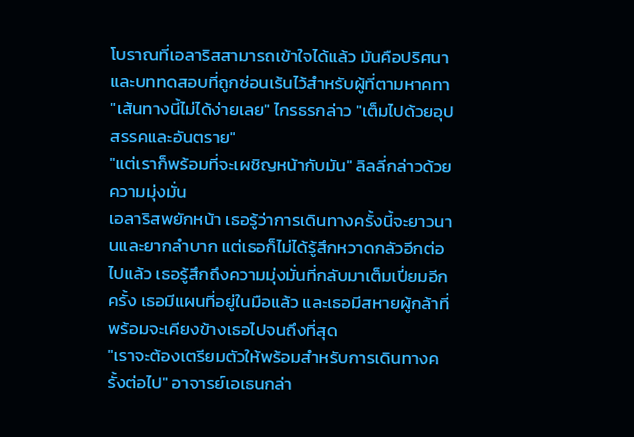โบราณที่เอลาริสสามารถเข้าใจได้แล้ว มันคือปริศนาและบททดสอบที่ถูกซ่อนเร้นไว้สำหรับผู้ที่ตามหาคทา
"เส้นทางนี้ไม่ได้ง่ายเลย" ไกรธรกล่าว "เต็มไปด้วยอุปสรรคและอันตราย"
"แต่เราก็พร้อมที่จะเผชิญหน้ากับมัน" ลิลลี่กล่าวด้วยความมุ่งมั่น
เอลาริสพยักหน้า เธอรู้ว่าการเดินทางครั้งนี้จะยาวนานและยากลำบาก แต่เธอก็ไม่ได้รู้สึกหวาดกลัวอีกต่อไปแล้ว เธอรู้สึกถึงความมุ่งมั่นที่กลับมาเต็มเปี่ยมอีกครั้ง เธอมีแผนที่อยู่ในมือแล้ว และเธอมีสหายผู้กล้าที่พร้อมจะเคียงข้างเธอไปจนถึงที่สุด
"เราจะต้องเตรียมตัวให้พร้อมสำหรับการเดินทางครั้งต่อไป" อาจารย์เอเธนกล่า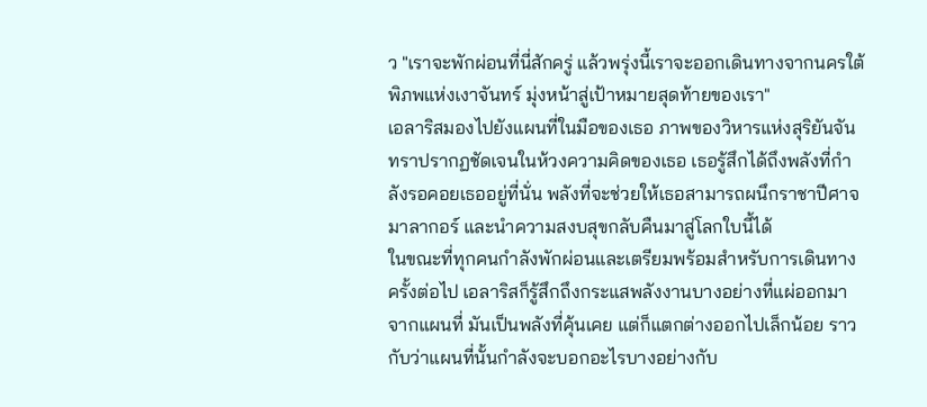ว "เราจะพักผ่อนที่นี่สักครู่ แล้วพรุ่งนี้เราจะออกเดินทางจากนครใต้พิภพแห่งเงาจันทร์ มุ่งหน้าสู่เป้าหมายสุดท้ายของเรา"
เอลาริสมองไปยังแผนที่ในมือของเธอ ภาพของวิหารแห่งสุริยันจันทราปรากฏชัดเจนในห้วงความคิดของเธอ เธอรู้สึกได้ถึงพลังที่กำลังรอคอยเธออยู่ที่นั่น พลังที่จะช่วยให้เธอสามารถผนึกราชาปีศาจมาลากอร์ และนำความสงบสุขกลับคืนมาสู่โลกใบนี้ได้
ในขณะที่ทุกคนกำลังพักผ่อนและเตรียมพร้อมสำหรับการเดินทางครั้งต่อไป เอลาริสก็รู้สึกถึงกระแสพลังงานบางอย่างที่แผ่ออกมาจากแผนที่ มันเป็นพลังที่คุ้นเคย แต่ก็แตกต่างออกไปเล็กน้อย ราวกับว่าแผนที่นั้นกำลังจะบอกอะไรบางอย่างกับ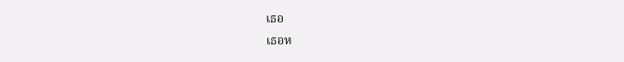เธอ
เธอห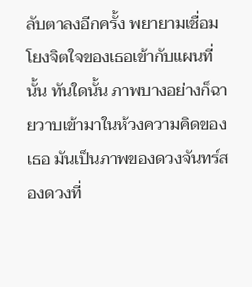ลับตาลงอีกครั้ง พยายามเชื่อมโยงจิตใจของเธอเข้ากับแผนที่นั้น ทันใดนั้น ภาพบางอย่างก็ฉายวาบเข้ามาในห้วงความคิดของเธอ มันเป็นภาพของดวงจันทร์สองดวงที่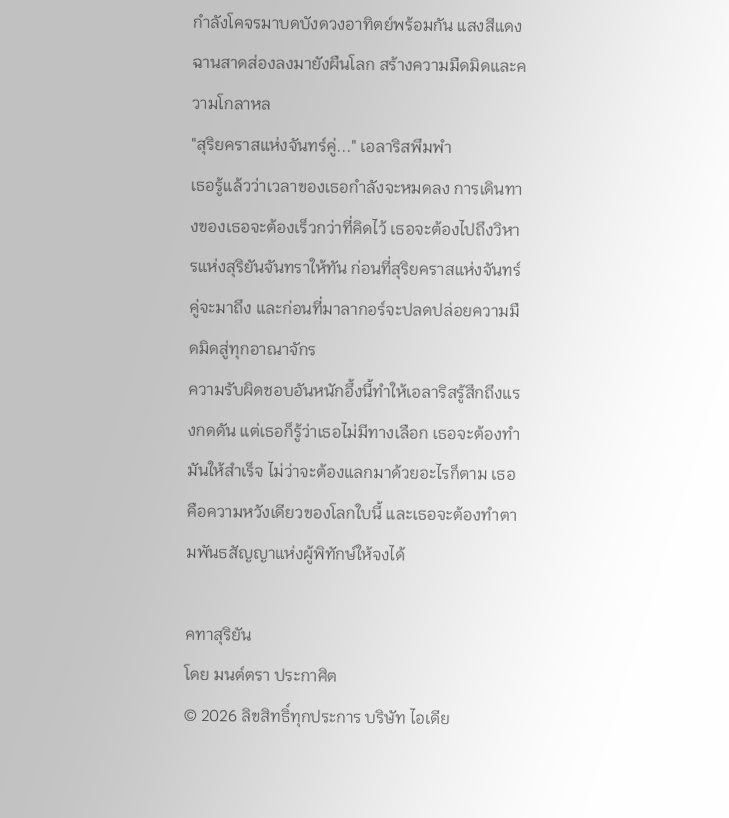กำลังโคจรมาบดบังดวงอาทิตย์พร้อมกัน แสงสีแดงฉานสาดส่องลงมายังผืนโลก สร้างความมืดมิดและความโกลาหล
"สุริยคราสแห่งจันทร์คู่..." เอลาริสพึมพำ
เธอรู้แล้วว่าเวลาของเธอกำลังจะหมดลง การเดินทางของเธอจะต้องเร็วกว่าที่คิดไว้ เธอจะต้องไปถึงวิหารแห่งสุริยันจันทราให้ทัน ก่อนที่สุริยคราสแห่งจันทร์คู่จะมาถึง และก่อนที่มาลากอร์จะปลดปล่อยความมืดมิดสู่ทุกอาณาจักร
ความรับผิดชอบอันหนักอึ้งนี้ทำให้เอลาริสรู้สึกถึงแรงกดดัน แต่เธอก็รู้ว่าเธอไม่มีทางเลือก เธอจะต้องทำมันให้สำเร็จ ไม่ว่าจะต้องแลกมาด้วยอะไรก็ตาม เธอคือความหวังเดียวของโลกใบนี้ และเธอจะต้องทำตามพันธสัญญาแห่งผู้พิทักษ์ให้จงได้

คทาสุริยัน
โดย มนต์ตรา ประกาศิต
© 2026 ลิขสิทธิ์ทุกประการ บริษัท ไอเดีย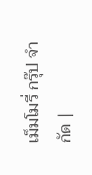เม็มโมรี่ กรุ๊ป จำกัด |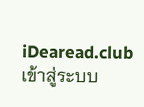iDearead.club
เข้าสู่ระบบ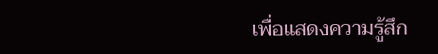เพื่อแสดงความรู้สึก